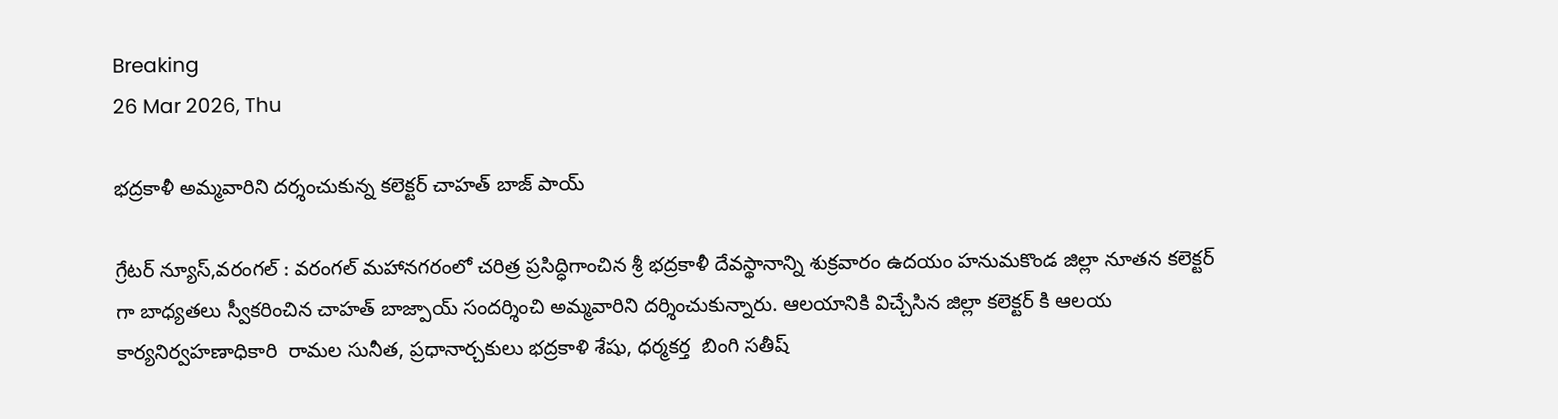Breaking
26 Mar 2026, Thu

భద్రకాళీ అమ్మవారిని దర్శంచుకున్న కలెక్టర్ చాహత్ బాజ్ పాయ్

గ్రేటర్ న్యూస్,వరంగల్ : వరంగల్ మహానగరంలో చరిత్ర ప్రసిద్ధిగాంచిన శ్రీ భద్రకాళీ దేవస్థానాన్ని శుక్రవారం ఉదయం హనుమకొండ జిల్లా నూతన కలెక్టర్ గా బాధ్యతలు స్వీకరించిన చాహత్ బాజ్పాయ్ సందర్శించి అమ్మవారిని దర్శించుకున్నారు. ఆలయానికి విచ్చేసిన జిల్లా కలెక్టర్ కి ఆలయ కార్యనిర్వహణాధికారి  రామల సునీత, ప్రధానార్చకులు భద్రకాళి శేషు, ధర్మకర్త  బింగి సతీష్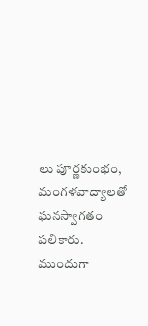లు పూర్ణకుంభం, మంగళవాద్యాలతో ఘనస్వాగతం పలికారు. ముందుగా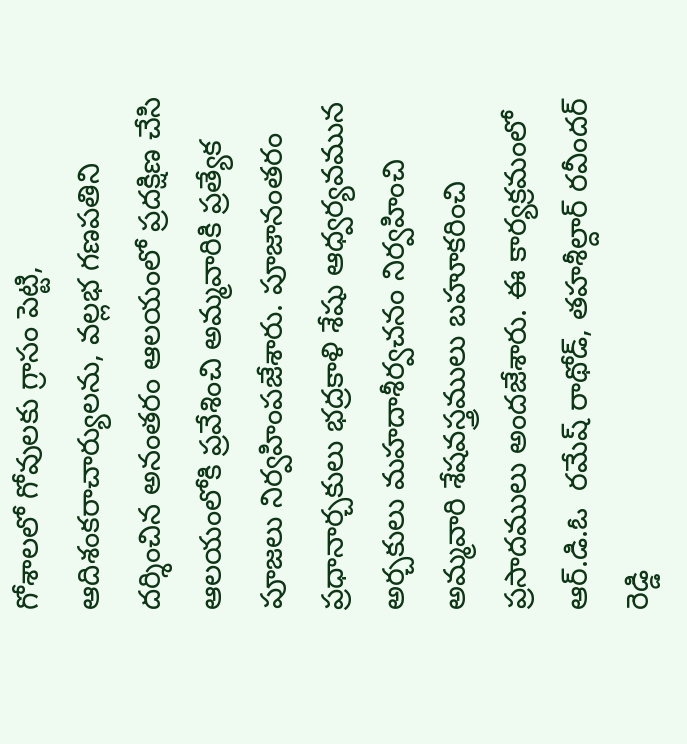గోశాలలో గోవులకు గ్రాసం పెట్టి, ఆదిశంకరాచార్యులను, వల్లభ గణపతిని దర్శించిన అనంతరం ఆలయంలో ప్రదక్షిణ చేసి ఆలయంలోకి ప్రవేశించి అమ్మవారికి ప్రత్యేక పూజలు నిర్వహింపజేశారు. పూజానంతరం ప్రధానార్చకులు భద్రకాళి శేషు ఆధ్వర్యవమున అర్చకులు మహదాశీర్వచనం నిర్వహించి అమ్మవారి శేషవస్త్రములు బహూకరించి ప్రసాదములు అందజేశారు. ఈ కార్యక్రమంలో ఆర్.డి.ఓ  రమేష్ రాథోడ్, తహశీల్దార్ రవీందర్ రెడ్డి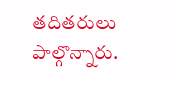తదితరులు పాల్గొన్నారు.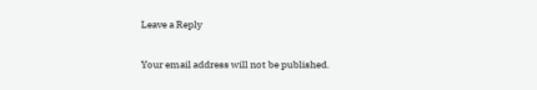Leave a Reply

Your email address will not be published.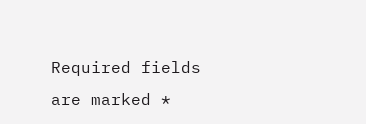Required fields are marked *